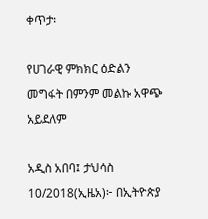ቀጥታ፡

የሀገራዊ ምክክር ዕድልን መግፋት በምንም መልኩ አዋጭ አይደለም

አዲስ አበባ፤ ታህሳስ 10/2018(ኢዜአ)፦ በኢትዮጵያ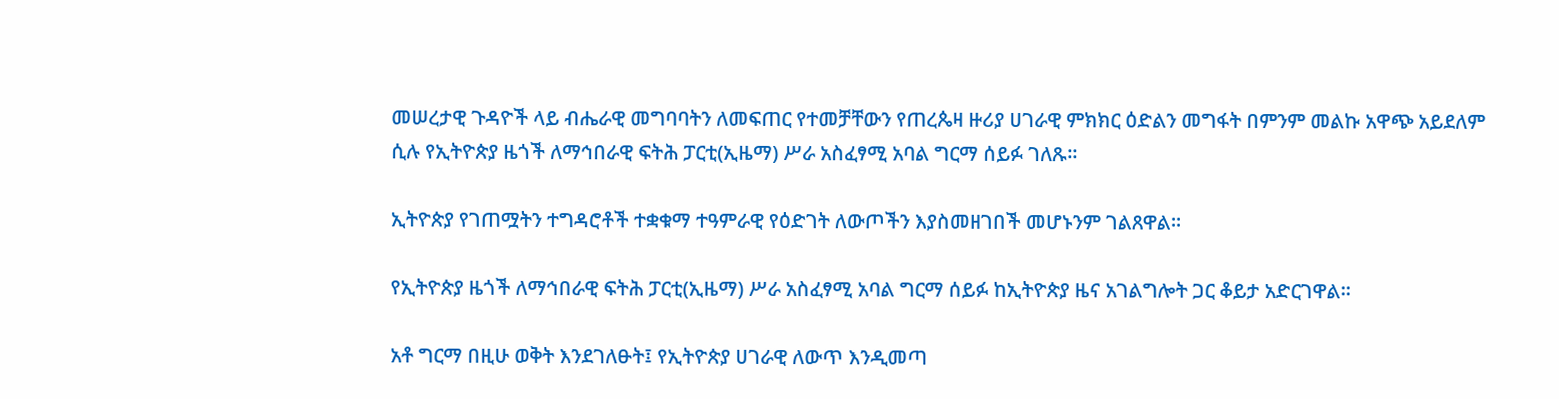መሠረታዊ ጉዳዮች ላይ ብሔራዊ መግባባትን ለመፍጠር የተመቻቸውን የጠረጴዛ ዙሪያ ሀገራዊ ምክክር ዕድልን መግፋት በምንም መልኩ አዋጭ አይደለም ሲሉ የኢትዮጵያ ዜጎች ለማኅበራዊ ፍትሕ ፓርቲ(ኢዜማ) ሥራ አስፈፃሚ አባል ግርማ ሰይፉ ገለጹ።

ኢትዮጵያ የገጠሟትን ተግዳሮቶች ተቋቁማ ተዓምራዊ የዕድገት ለውጦችን እያስመዘገበች መሆኑንም ገልጸዋል።

የኢትዮጵያ ዜጎች ለማኅበራዊ ፍትሕ ፓርቲ(ኢዜማ) ሥራ አስፈፃሚ አባል ግርማ ሰይፉ ከኢትዮጵያ ዜና አገልግሎት ጋር ቆይታ አድርገዋል።

አቶ ግርማ በዚሁ ወቅት እንደገለፁት፤ የኢትዮጵያ ሀገራዊ ለውጥ እንዲመጣ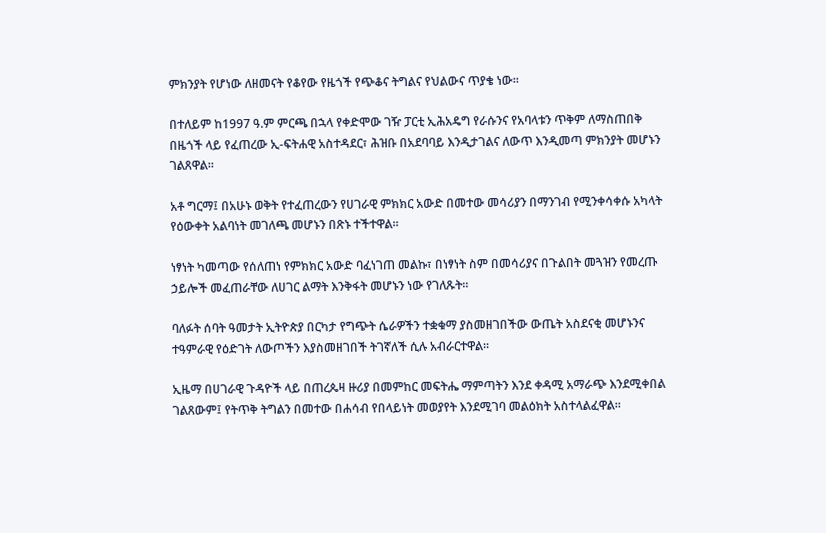ምክንያት የሆነው ለዘመናት የቆየው የዜጎች የጭቆና ትግልና የህልውና ጥያቄ ነው።

በተለይም ከ1997 ዓ.ም ምርጫ በኋላ የቀድሞው ገዥ ፓርቲ ኢሕአዴግ የራሱንና የአባላቱን ጥቅም ለማስጠበቅ በዜጎች ላይ የፈጠረው ኢ-ፍትሐዊ አስተዳደር፣ ሕዝቡ በአደባባይ እንዲታገልና ለውጥ እንዲመጣ ምክንያት መሆኑን ገልጸዋል።

አቶ ግርማ፤ በአሁኑ ወቅት የተፈጠረውን የሀገራዊ ምክክር አውድ በመተው መሳሪያን በማንገብ የሚንቀሳቀሱ አካላት የዕውቀት አልባነት መገለጫ መሆኑን በጽኑ ተችተዋል።

ነፃነት ካመጣው የሰለጠነ የምክክር አውድ ባፈነገጠ መልኩ፣ በነፃነት ስም በመሳሪያና በጉልበት መጓዝን የመረጡ ኃይሎች መፈጠራቸው ለሀገር ልማት እንቅፋት መሆኑን ነው የገለጹት።

ባለፉት ሰባት ዓመታት ኢትዮጵያ በርካታ የግጭት ሴራዎችን ተቋቁማ ያስመዘገበችው ውጤት አስደናቂ መሆኑንና ተዓምራዊ የዕድገት ለውጦችን እያስመዘገበች ትገኛለች ሲሉ አብራርተዋል።

ኢዜማ በሀገራዊ ጉዳዮች ላይ በጠረጴዛ ዙሪያ በመምከር መፍትሔ ማምጣትን እንደ ቀዳሚ አማራጭ እንደሚቀበል ገልጸውም፤ የትጥቅ ትግልን በመተው በሐሳብ የበላይነት መወያየት እንደሚገባ መልዕክት አስተላልፈዋል።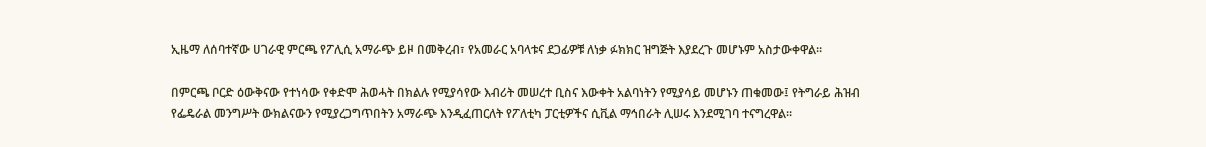ኢዜማ ለሰባተኛው ሀገራዊ ምርጫ የፖሊሲ አማራጭ ይዞ በመቅረብ፣ የአመራር አባላቱና ደጋፊዎቹ ለነቃ ፉክክር ዝግጅት እያደረጉ መሆኑም አስታውቀዋል።

በምርጫ ቦርድ ዕውቅናው የተነሳው የቀድሞ ሕወሓት በክልሉ የሚያሳየው እብሪት መሠረተ ቢስና እውቀት አልባነትን የሚያሳይ መሆኑን ጠቁመው፤ የትግራይ ሕዝብ የፌዴራል መንግሥት ውክልናውን የሚያረጋግጥበትን አማራጭ እንዲፈጠርለት የፖለቲካ ፓርቲዎችና ሲቪል ማኅበራት ሊሠሩ እንደሚገባ ተናግረዋል።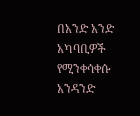በአንድ አንድ አካባቢዎች የሚንቀሳቀሱ አንዳንድ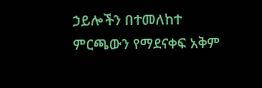ኃይሎችን በተመለከተ ምርጫውን የማደናቀፍ አቅም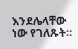እንደሌላቸው ነው የገለጹት።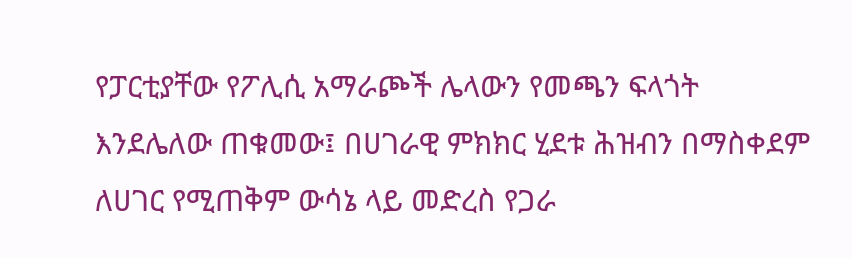የፓርቲያቸው የፖሊሲ አማራጮች ሌላውን የመጫን ፍላጎት እንደሌለው ጠቁመው፤ በሀገራዊ ምክክር ሂደቱ ሕዝብን በማስቀደም ለሀገር የሚጠቅም ውሳኔ ላይ መድረስ የጋራ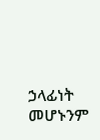ኃላፊነት መሆኑንም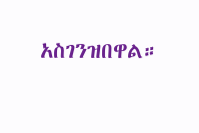አስገንዝበዋል።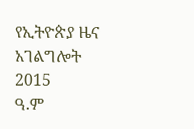የኢትዮጵያ ዜና አገልግሎት
2015
ዓ.ም